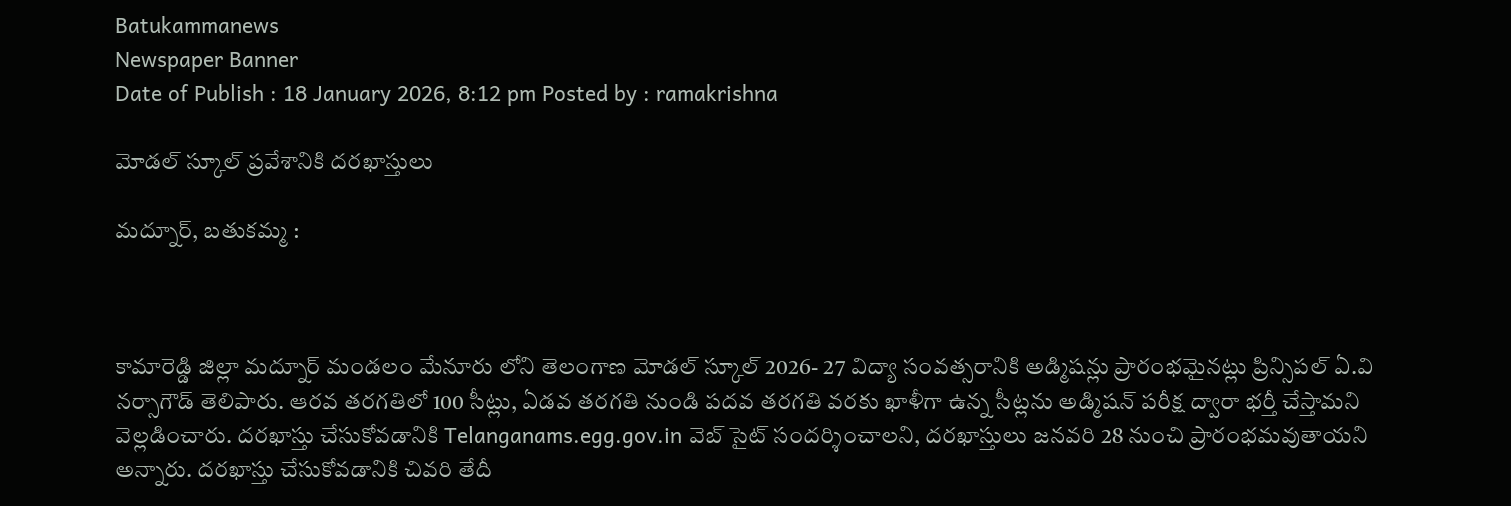Batukammanews
Newspaper Banner
Date of Publish : 18 January 2026, 8:12 pm Posted by : ramakrishna

మోడల్ స్కూల్ ప్రవేశానికి దరఖాస్తులు

మద్నూర్, బతుకమ్మ :



కామారెడ్డి జిల్లా మద్నూర్ మండలం మేనూరు లోని తెలంగాణ మోడల్ స్కూల్ 2026- 27 విద్యా సంవత్సరానికి అడ్మిషన్లు ప్రారంభమైనట్లు ప్రిన్సిపల్ ఏ.వి నర్సాగౌడ్ తెలిపారు. ఆరవ తరగతిలో 100 సీట్లు, ఏడవ తరగతి నుండి పదవ తరగతి వరకు ఖాళీగా ఉన్న సీట్లను అడ్మిషన్ పరీక్ష ద్వారా భర్తీ చేస్తామని వెల్లడించారు. దరఖాస్తు చేసుకోవడానికి Telanganams.egg.gov.in వెబ్ సైట్ సందర్శించాలని, దరఖాస్తులు జనవరి 28 నుంచి ప్రారంభమవుతాయని అన్నారు. దరఖాస్తు చేసుకోవడానికి చివరి తేదీ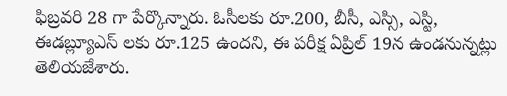ఫిబ్రవరి 28 గా పేర్కొన్నారు. ఓసీలకు రూ.200, బీసీ, ఎస్సి, ఎస్టి, ఈడబ్ల్యూఎస్ లకు రూ.125 ఉందని, ఈ పరీక్ష ఏప్రిల్ 19న ఉండనున్నట్లు తెలియజేశారు.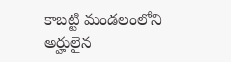కాబట్టి మండలంలోని అర్హులైన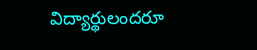విద్యార్థులందరూ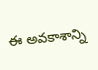ఈ అవకాశాన్ని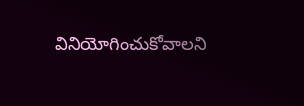వినియోగించుకోవాలని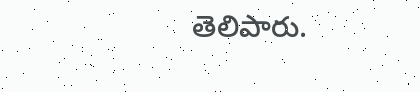తెలిపారు.